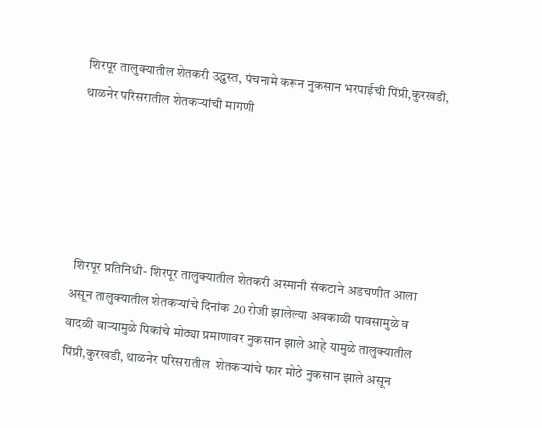शिरपूर तालुक्यातील शेतकरी उद्ध्वस्त, पंचनामे करून नुकसान भरपाईची पिंप्री,कुरखडी, थाळनेर परिसरातील शेतकऱ्यांची मागणी





 शिरपूर प्रतिनिधी- शिरपूर तालुक्यातील शेतकरी अस्मानी संकटाने अडचणीत आला असून तालुक्‍यातील शेतकऱ्यांचे दिनांक 20 रोजी झालेल्या अवकाळी पावसामुळे व वादळी वाऱ्यामुळे पिकांचे मोठ्या प्रमाणावर नुकसान झाले आहे यामुळे तालुक्यातील पिंप्री,कुरखडी, थाळनेर परिसरातील  शेतकऱ्यांचे फार मोठे नुकसान झाले असून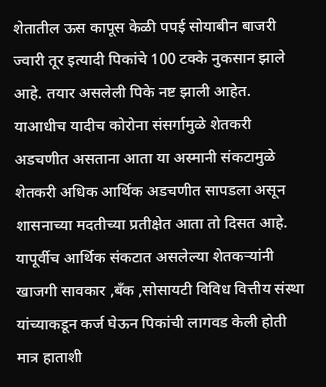शेतातील ऊस कापूस केळी पपई सोयाबीन बाजरी ज्वारी तूर इत्यादी पिकांचे 100 टक्के नुकसान झाले  आहे. तयार असलेली पिके नष्ट झाली आहेत. याआधीच यादीच कोरोना संसर्गामुळे शेतकरी अडचणीत असताना आता या अस्मानी संकटामुळे शेतकरी अधिक आर्थिक अडचणीत सापडला असून शासनाच्या मदतीच्या प्रतीक्षेत आता तो दिसत आहे. यापूर्वीच आर्थिक संकटात असलेल्या शेतकऱ्यांनी खाजगी सावकार ,बँक ,सोसायटी विविध वित्तीय संस्था यांच्याकडून कर्ज घेऊन पिकांची लागवड केली होती मात्र हाताशी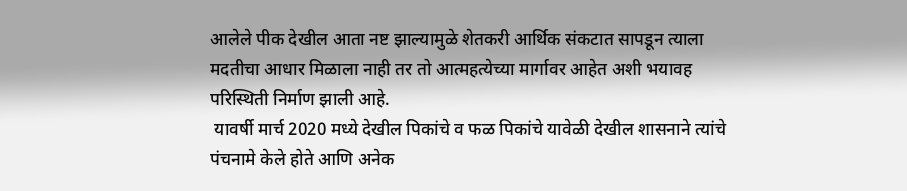आलेले पीक देखील आता नष्ट झाल्यामुळे शेतकरी आर्थिक संकटात सापडून त्याला मदतीचा आधार मिळाला नाही तर तो आत्महत्येच्या मार्गावर आहेत अशी भयावह परिस्थिती निर्माण झाली आहे.
 यावर्षी मार्च 2020 मध्ये देखील पिकांचे व फळ पिकांचे यावेळी देखील शासनाने त्यांचे पंचनामे केले होते आणि अनेक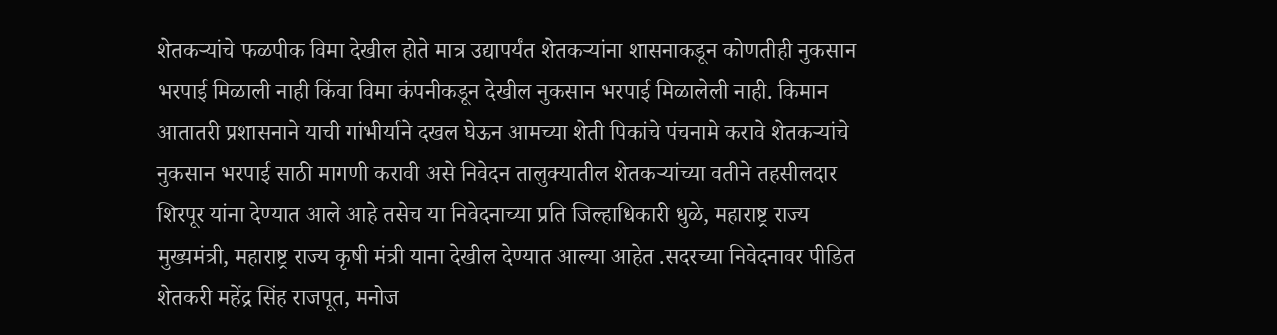शेतकऱ्यांचे फळपीक विमा देखील होते मात्र उद्यापर्यंत शेतकऱ्यांना शासनाकडून कोणतीही नुकसान भरपाई मिळाली नाही किंवा विमा कंपनीकडून देखील नुकसान भरपाई मिळालेली नाही. किमान आतातरी प्रशासनाने याची गांभीर्याने दखल घेऊन आमच्या शेती पिकांचे पंचनामे करावे शेतकऱ्यांचे नुकसान भरपाई साठी मागणी करावी असे निवेदन तालुक्यातील शेतकऱ्यांच्या वतीने तहसीलदार शिरपूर यांना देण्यात आले आहे तसेच या निवेदनाच्या प्रति जिल्हाधिकारी धुळे, महाराष्ट्र राज्य मुख्यमंत्री, महाराष्ट्र राज्य कृषी मंत्री याना देखील देण्यात आल्या आहेत .सदरच्या निवेदनावर पीडित शेतकरी महेंद्र सिंह राजपूत, मनोज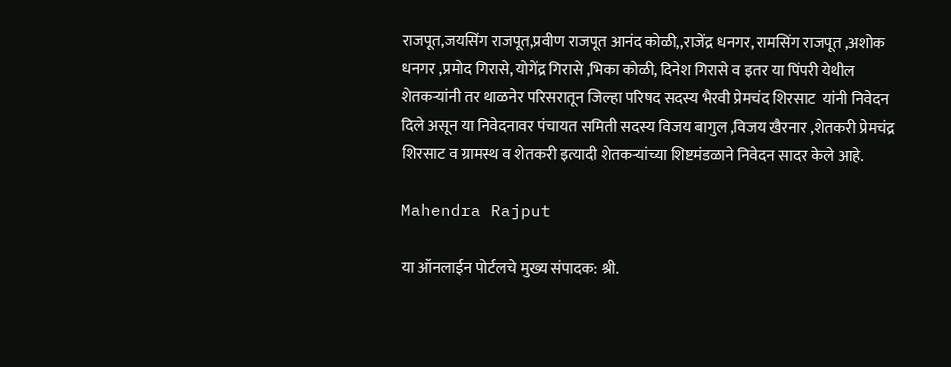राजपूत,जयसिंग राजपूत,प्रवीण राजपूत आनंद कोळी,,राजेंद्र धनगर, रामसिंग राजपूत ,अशोक धनगर ,प्रमोद गिरासे, योगेंद्र गिरासे ,भिका कोळी, दिनेश गिरासे व इतर या पिंपरी येथील शेतकऱ्यांनी तर थाळनेर परिसरातून जिल्हा परिषद सदस्य भैरवी प्रेमचंद शिरसाट  यांनी निवेदन दिले असून या निवेदनावर पंचायत समिती सदस्य विजय बागुल ,विजय खैरनार ,शेतकरी प्रेमचंद्र शिरसाट व ग्रामस्थ व शेतकरी इत्यादी शेतकऱ्यांच्या शिष्टमंडळाने निवेदन सादर केले आहे.

Mahendra Rajput

या ऑनलाईन पोर्टलचे मुख्य संपादक: श्री.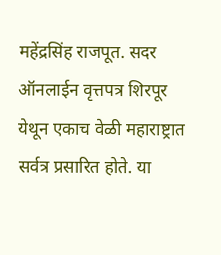महेंद्रसिंह राजपूत. सदर ऑनलाईन वृत्तपत्र शिरपूर येथून एकाच वेळी महाराष्ट्रात सर्वत्र प्रसारित होते. या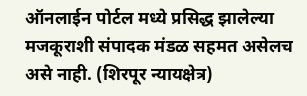ऑनलाईन पोर्टल मध्ये प्रसिद्ध झालेल्या मजकूराशी संपादक मंडळ सहमत असेलच असे नाही. (शिरपूर न्यायक्षेत्र)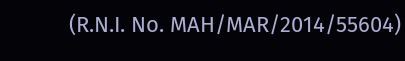(R.N.I. No. MAH/MAR/2014/55604)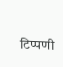टिप्पणी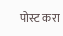पोस्ट करा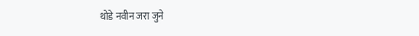थोडे नवीन जरा जुने